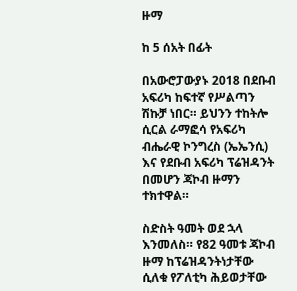ዙማ

ከ 5 ሰአት በፊት

በአውሮፓውያኑ 2018 በደቡብ አፍሪካ ከፍተኛ የሥልጣን ሽኩቻ ነበር። ይህንን ተከትሎ ሲርል ራማፎሳ የአፍሪካ ብሔራዊ ኮንግረስ (ኤኤንሲ) እና የደቡብ አፍሪካ ፕሬዝዳንት በመሆን ጃኮብ ዙማን ተክተዋል።

ስድስት ዓመት ወደ ኋላ እንመለስ። የ82 ዓመቱ ጃኮብ ዙማ ከፕሬዝዳንትነታቸው ሲለቁ የፖለቲካ ሕይወታቸው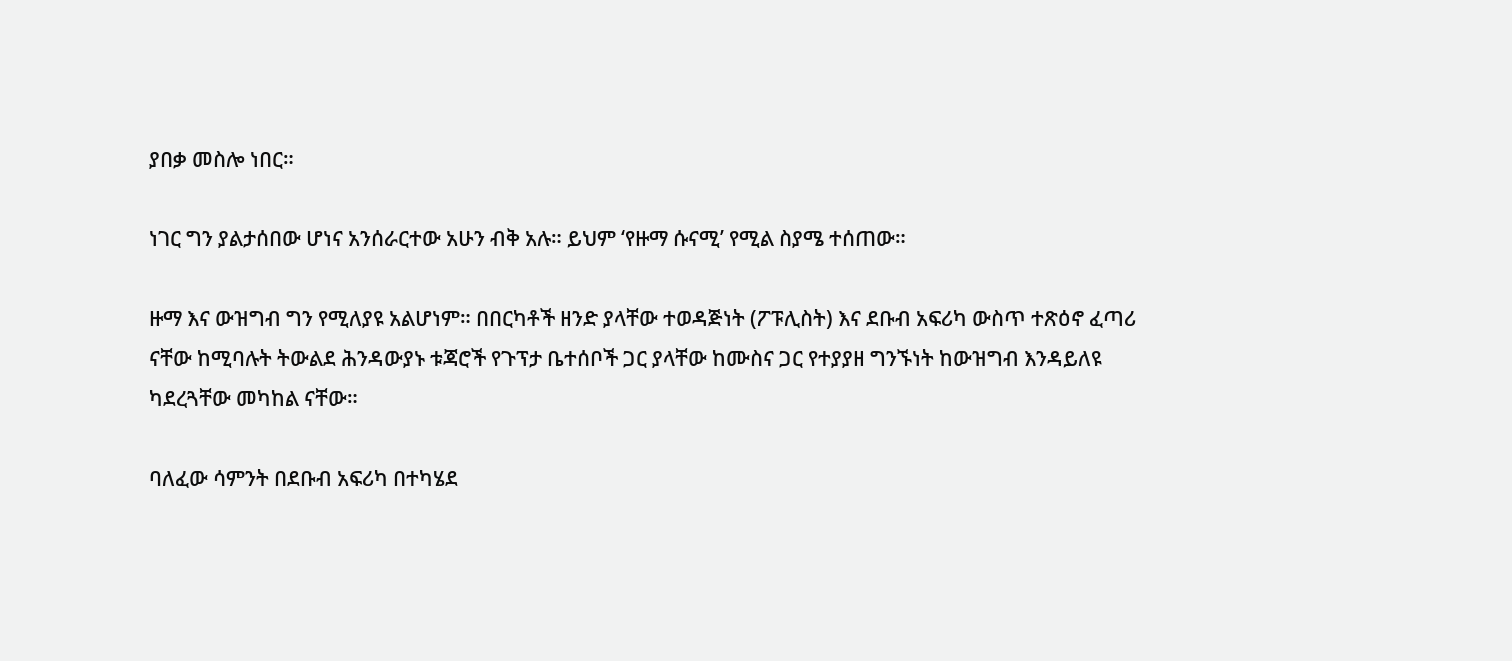ያበቃ መስሎ ነበር።

ነገር ግን ያልታሰበው ሆነና አንሰራርተው አሁን ብቅ አሉ። ይህም ‘የዙማ ሱናሚ’ የሚል ስያሜ ተሰጠው።

ዙማ እና ውዝግብ ግን የሚለያዩ አልሆነም። በበርካቶች ዘንድ ያላቸው ተወዳጅነት (ፖፑሊስት) እና ደቡብ አፍሪካ ውስጥ ተጽዕኖ ፈጣሪ ናቸው ከሚባሉት ትውልደ ሕንዳውያኑ ቱጃሮች የጉፕታ ቤተሰቦች ጋር ያላቸው ከሙስና ጋር የተያያዘ ግንኙነት ከውዝግብ እንዳይለዩ ካደረጓቸው መካከል ናቸው።

ባለፈው ሳምንት በደቡብ አፍሪካ በተካሄደ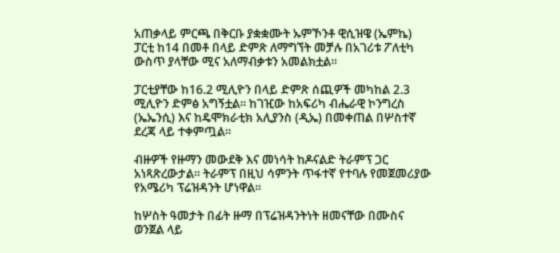አጠቃላይ ምርጫ በቅርቡ ያቋቋሙት ኡምኾንቶ ዊሲዝዌ (ኤምኬ) ፓርቲ ከ14 በመቶ በላይ ድምጽ ለማግኘት መቻሉ በአገሪቱ ፖለቲካ ውስጥ ያላቸው ሚና አለማብቃቱን አመልክቷል።

ፓርቲያቸው ከ16.2 ሚሊዮን በላይ ድምጽ ሰጪዎች መካከል 2.3 ሚሊዮን ድምፅ አግኝቷል። ከገዢው ከአፍሪካ ብሔራዊ ኮንግረስ (ኤኤንሲ) እና ከዴሞክራቲክ አሊያንስ (ዲኤ) በመቀጠል በሦስተኛ ደረጃ ላይ ተቀምጧል።

ብዙዎች የዙማን መውደቅ እና መነሳት ከዶናልድ ትራምፕ ጋር አነጻጽረውታል። ትራምፕ በዚህ ሳምንት ጥፋተኛ የተባሉ የመጀመሪያው የአሜሪካ ፕሬዝዳንት ሆነዋል።

ከሦስት ዓመታት በፊት ዙማ በፕሬዝዳንትነት ዘመናቸው በሙስና ወንጀል ላይ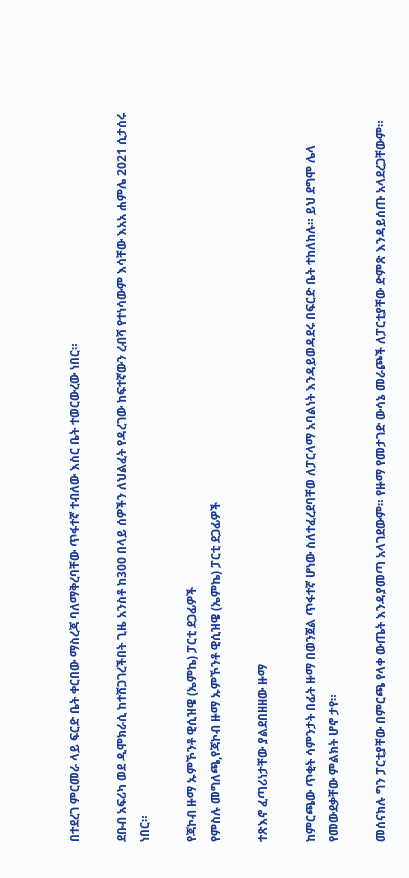በተደረገ ምርመራ ላይ ፍርድ ቤት ቀርበው ማስረጃ ባለማቅረባቸው ጥፋተኛ ተብለው እስር ቤት ተወርውረው ነበር።

ደቡብ አፍሪካ ወደ ዲሞክራሲ ከተሸጋገረችበት ጊዜ አንስቶ ከ300 በላይ ሰዎችን ለህልፈት የዳረገው ከፍተኛውን ረብሻ የተነሳውም እሳቸው እአአ ሐምሌ 2021 ሲታሰሩ ነበር።

የጃኮብ ዙማ ኡምኾንቶ ዊሲዝዌ (ኤምኬ) ፓርቲ ደጋፊዎች
የምስሉ መግለጫ,የጃኮብ ዙማ ኡምኾንቶ ዊሲዝዌ (ኤምኬ) ፓርቲ ደጋፊዎች

ተጽእኖ ፈጣሪነታቸው ያልደበዘዘው ዙማ

ከምርጫው ጥቂት ሳምንታት በፊት ዙማ በወንጀል ጥፋተኛ ሆነው ስለተፈረደባቸወ ለፓርላማ አባልነት እንዳይወዳደሩ በፍርድ ቤት ተከለከሉ። ይህ ደግሞ ሌላ የመውደቃቸው ምልክት ሆኖ ታየ።

መሰናክሉ ግን ፓርቲያቸው በምርጫ የላቀ ውጤት እንዳያመጣ አላገደውም። የዙማ የመታገድ ውሳኔ መራጮች ለፓርቲያቸው ድምጽ እንዳይሰጡ አላደረጋቸውም።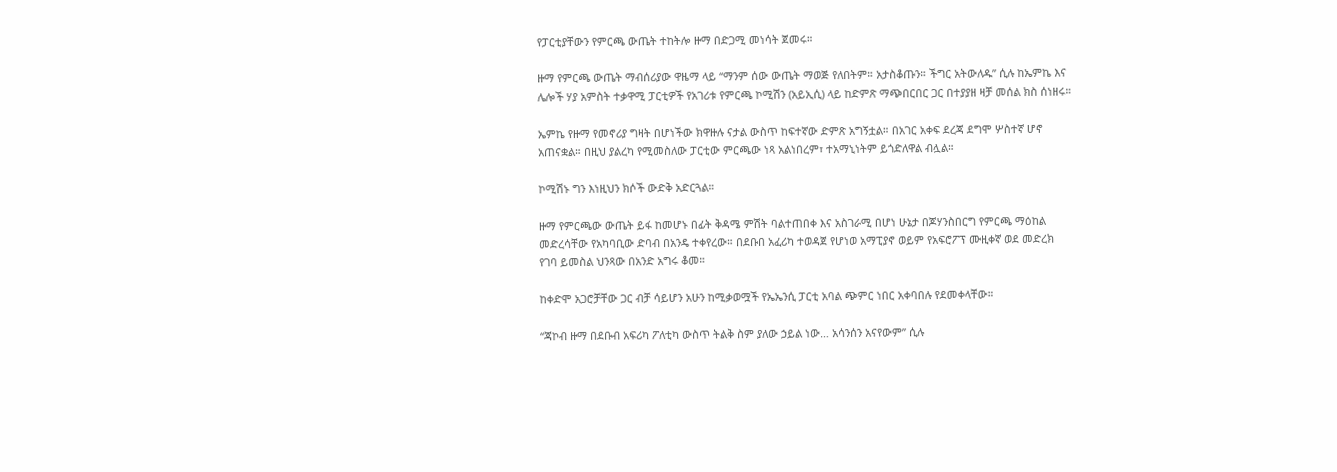የፓርቲያቸውን የምርጫ ውጤት ተከትሎ ዙማ በድጋሚ መነሳት ጀመሩ።

ዙማ የምርጫ ውጤት ማብሰሪያው ዋዜማ ላይ “ማንም ሰው ውጤት ማወጅ የለበትም። አታስቆጡን። ችግር አትውለዱ” ሲሉ ከኤምኬ እና ሌሎች ሃያ አምስት ተቃዋሚ ፓርቲዎች የአገሪቱ የምርጫ ኮሚሽን (አይኢሲ) ላይ ከድምጽ ማጭበርበር ጋር በተያያዘ ዛቻ መሰል ክስ ሰነዘሩ።

ኤምኬ የዙማ የመኖሪያ ግዛት በሆነችው ክዋዙሉ ናታል ውስጥ ከፍተኛው ድምጽ አግኝቷል። በአገር አቀፍ ደረጃ ደግሞ ሦስተኛ ሆኖ አጠናቋል። በዚህ ያልረካ የሚመስለው ፓርቲው ምርጫው ነጻ አልነበረም፣ ተአማኒነትም ይጎድለዋል ብሏል።

ኮሚሽኑ ግን እነዚህን ክሶች ውድቅ አድርጓል።

ዙማ የምርጫው ውጤት ይፋ ከመሆኑ በፊት ቅዳሜ ምሽት ባልተጠበቀ እና አስገራሚ በሆነ ሁኔታ በጆሃንስበርግ የምርጫ ማዕከል መድረሳቸው የአካባቢው ድባብ በአንዴ ተቀየረው። በደቡበ አፈሪካ ተወዳጀ የሆነወ አማፒያኖ ወይም የአፍሮፖፕ ሙዚቀኛ ወደ መድረክ የገባ ይመስል ህንጻው በአንድ አግሩ ቆመ።

ከቀድሞ አጋሮቻቸው ጋር ብቻ ሳይሆን አሁን ከሚቃወሟች የኤኤንሲ ፓርቲ አባል ጭምር ነበር አቀባበሉ የደመቀላቸው።

“ጃኮብ ዙማ በደቡብ አፍሪካ ፖለቲካ ውስጥ ትልቅ ስም ያለው ኃይል ነው… አሳንሰን አናየውም” ሲሉ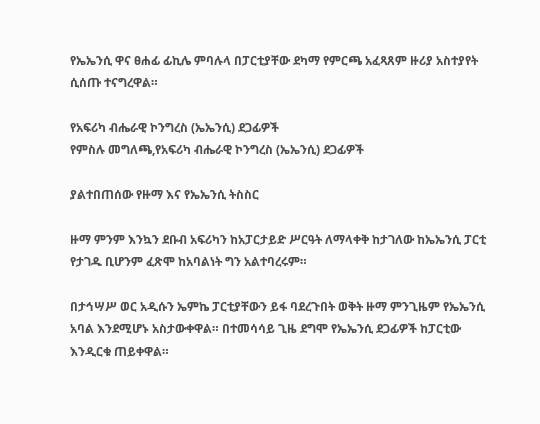የኤኤንሲ ዋና ፀሐፊ ፊኪሌ ምባሉላ በፓርቲያቸው ደካማ የምርጫ አፈጻጸም ዙሪያ አስተያየት ሲሰጡ ተናግረዋል።

የአፍሪካ ብሔራዊ ኮንግረስ (ኤኤንሲ) ደጋፊዎች
የምስሉ መግለጫ,የአፍሪካ ብሔራዊ ኮንግረስ (ኤኤንሲ) ደጋፊዎች

ያልተበጠሰው የዙማ እና የኤኤንሲ ትስስር

ዙማ ምንም እንኳን ደቡብ አፍሪካን ከአፓርታይድ ሥርዓት ለማላቀቅ ከታገለው ከኤኤንሲ ፓርቲ የታገዱ ቢሆንም ፈጽሞ ከአባልነት ግን አልተባረሩም።

በታኅሣሥ ወር አዲሱን ኤምኬ ፓርቲያቸውን ይፋ ባደረጉበት ወቅት ዙማ ምንጊዜም የኤኤንሲ አባል እንደሚሆኑ አስታውቀዋል። በተመሳሳይ ጊዜ ደግሞ የኤኤንሲ ደጋፊዎች ከፓርቲው እንዲርቁ ጠይቀዋል።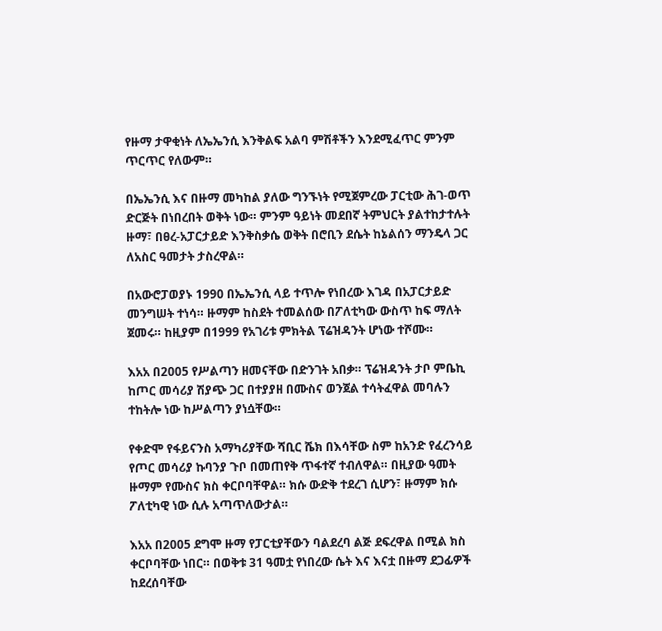የዙማ ታዋቂነት ለኤኤንሲ እንቅልፍ አልባ ምሽቶችን እንደሚፈጥር ምንም ጥርጥር የለውም።

በኤኤንሲ እና በዙማ መካከል ያለው ግንኙነት የሚጀምረው ፓርቲው ሕገ-ወጥ ድርጅት በነበረበት ወቅት ነው። ምንም ዓይነት መደበኛ ትምህርት ያልተከታተሉት ዙማ፣ በፀረ-አፓርታይድ እንቅስቃሴ ወቅት በሮቢን ደሴት ከኔልሰን ማንዴላ ጋር ለአስር ዓመታት ታስረዋል።

በአውሮፓወያኑ 1990 በኤኤንሲ ላይ ተጥሎ የነበረው እገዳ በአፓርታይድ መንግሠት ተነሳ። ዙማም ከስደት ተመልሰው በፖለቲካው ውስጥ ከፍ ማለት ጀመሩ። ከዚያም በ1999 የአገሪቱ ምክትል ፕሬዝዳንት ሆነው ተሾሙ።

እአአ በ2005 የሥልጣን ዘመናቸው በድንገት አበቃ። ፕሬዝዳንት ታቦ ምቤኪ ከጦር መሳሪያ ሽያጭ ጋር በተያያዘ በሙስና ወንጀል ተሳትፈዋል መባሉን ተከትሎ ነው ከሥልጣን ያነሷቸው።

የቀድሞ የፋይናንስ አማካሪያቸው ሻቢር ሼክ በእሳቸው ስም ከአንድ የፈረንሳይ የጦር መሳሪያ ኩባንያ ጉቦ በመጠየቅ ጥፋተኛ ተብለዋል። በዚያው ዓመት ዙማም የሙስና ክስ ቀርቦባቸዋል። ክሱ ውድቅ ተደረገ ሲሆን፣ ዙማም ክሱ ፖለቲካዊ ነው ሲሉ አጣጥለውታል።

እአአ በ2005 ደግሞ ዙማ የፓርቲያቸውን ባልደረባ ልጅ ደፍረዋል በሚል ክስ ቀርቦባቸው ነበር። በወቅቱ 31 ዓመቷ የነበረው ሴት እና እናቷ በዙማ ደጋፊዎች ከደረሰባቸው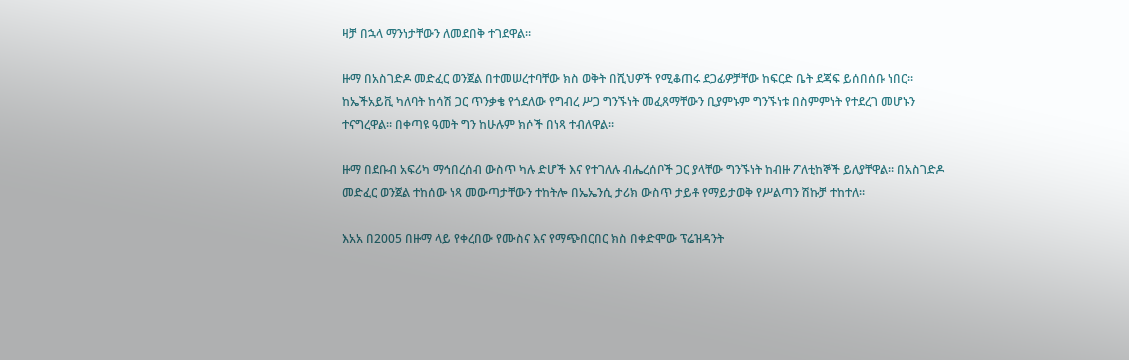ዛቻ በኋላ ማንነታቸውን ለመደበቅ ተገደዋል።

ዙማ በአስገድዶ መድፈር ወንጀል በተመሠረተባቸው ክስ ወቅት በሺህዎች የሚቆጠሩ ደጋፊዎቻቸው ከፍርድ ቤት ደጃፍ ይሰበሰቡ ነበር። ከኤችአይቪ ካለባት ከሳሽ ጋር ጥንቃቄ የጎደለው የግብረ ሥጋ ግንኙነት መፈጸማቸውን ቢያምኑም ግንኙነቱ በስምምነት የተደረገ መሆኑን ተናግረዋል። በቀጣዩ ዓመት ግን ከሁሉም ክሶች በነጻ ተብለዋል።

ዙማ በደቡብ አፍሪካ ማኅበረሰብ ውስጥ ካሉ ድሆች እና የተገለሉ ብሔረሰቦች ጋር ያላቸው ግንኙነት ከብዙ ፖለቲከኞች ይለያቸዋል። በአስገድዶ መድፈር ወንጀል ተከሰው ነጻ መውጣታቸውን ተከትሎ በኤኤንሲ ታሪክ ውስጥ ታይቶ የማይታወቅ የሥልጣን ሽኩቻ ተከተለ።

እአአ በ2005 በዙማ ላይ የቀረበው የሙስና እና የማጭበርበር ክስ በቀድሞው ፕሬዝዳንት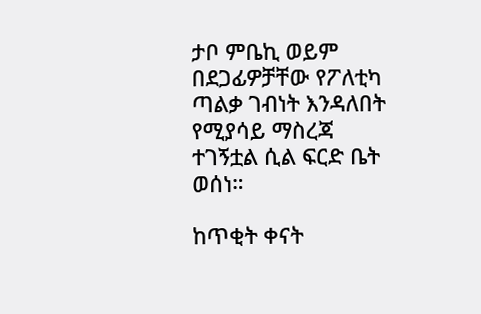ታቦ ምቤኪ ወይም በደጋፊዎቻቸው የፖለቲካ ጣልቃ ገብነት እንዳለበት የሚያሳይ ማስረጃ ተገኝቷል ሲል ፍርድ ቤት ወሰነ።

ከጥቂት ቀናት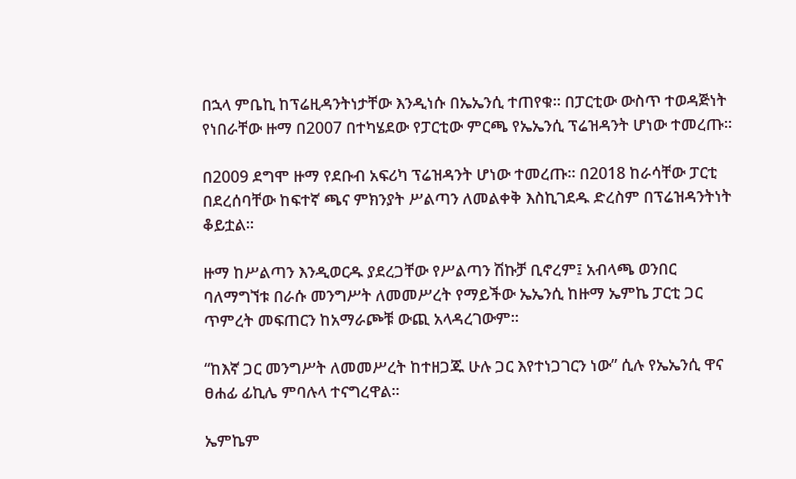በኋላ ምቤኪ ከፕሬዚዳንትነታቸው እንዲነሱ በኤኤንሲ ተጠየቁ። በፓርቲው ውስጥ ተወዳጅነት የነበራቸው ዙማ በ2007 በተካሄደው የፓርቲው ምርጫ የኤኤንሲ ፕሬዝዳንት ሆነው ተመረጡ።

በ2009 ደግሞ ዙማ የደቡብ አፍሪካ ፕሬዝዳንት ሆነው ተመረጡ። በ2018 ከራሳቸው ፓርቲ በደረሰባቸው ከፍተኛ ጫና ምክንያት ሥልጣን ለመልቀቅ እስኪገደዱ ድረስም በፕሬዝዳንትነት ቆይቷል።

ዙማ ከሥልጣን እንዲወርዱ ያደረጋቸው የሥልጣን ሽኩቻ ቢኖረም፤ አብላጫ ወንበር ባለማግኘቱ በራሱ መንግሥት ለመመሥረት የማይችው ኤኤንሲ ከዙማ ኤምኬ ፓርቲ ጋር ጥምረት መፍጠርን ከአማራጮቹ ውጪ አላዳረገውም።

“ከእኛ ጋር መንግሥት ለመመሥረት ከተዘጋጁ ሁሉ ጋር እየተነጋገርን ነው” ሲሉ የኤኤንሲ ዋና ፀሐፊ ፊኪሌ ምባሉላ ተናግረዋል።

ኤምኬም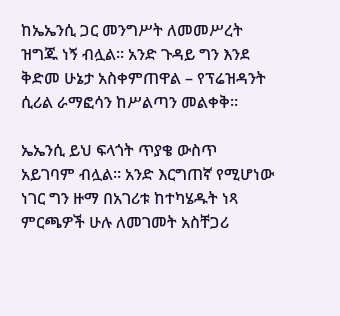ከኤኤንሲ ጋር መንግሥት ለመመሥረት ዝግጁ ነኝ ብሏል። አንድ ጉዳይ ግን እንደ ቅድመ ሁኔታ አስቀምጠዋል – የፕሬዝዳንት ሲሪል ራማፎሳን ከሥልጣን መልቀቅ።

ኤኤንሲ ይህ ፍላጎት ጥያቄ ውስጥ አይገባም ብሏል። አንድ እርግጠኛ የሚሆነው ነገር ግን ዙማ በአገሪቱ ከተካሄዱት ነጻ ምርጫዎች ሁሉ ለመገመት አስቸጋሪ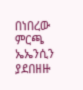በነበረው ምርጫ ኤኤንሲን ያደበዘዙ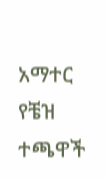አማተር የቼዝ ተጫዋች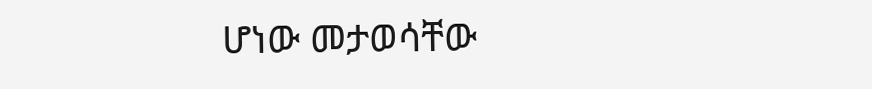ሆነው መታወሳቸው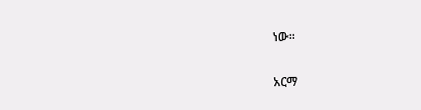ነው።

አርማ